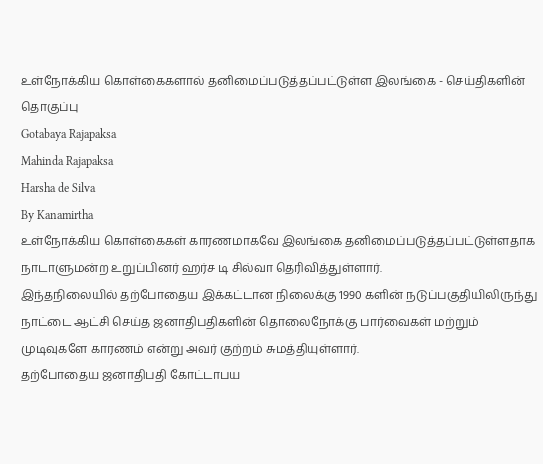உள்நோக்கிய கொள்கைகளால் தனிமைப்படுத்தப்பட்டுள்ள இலங்கை - செய்திகளின் தொகுப்பு
Gotabaya Rajapaksa
Mahinda Rajapaksa
Harsha de Silva
By Kanamirtha
உள்நோக்கிய கொள்கைகள் காரணமாகவே இலங்கை தனிமைப்படுத்தப்பட்டுள்ளதாக நாடாளுமன்ற உறுப்பினர் ஹர்ச டி சில்வா தெரிவித்துள்ளார்.
இந்தநிலையில் தற்போதைய இக்கட்டான நிலைக்கு 1990 களின் நடுப்பகுதியிலிருந்து நாட்டை ஆட்சி செய்த ஜனாதிபதிகளின் தொலைநோக்கு பார்வைகள் மற்றும் முடிவுகளே காரணம் என்று அவர் குற்றம் சுமத்தியுள்ளார்.
தற்போதைய ஜனாதிபதி கோட்டாபய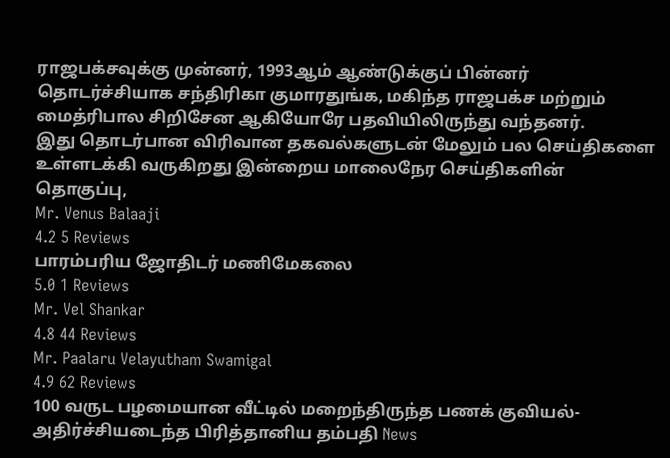ராஜபக்சவுக்கு முன்னர், 1993ஆம் ஆண்டுக்குப் பின்னர் தொடர்ச்சியாக சந்திரிகா குமாரதுங்க, மகிந்த ராஜபக்ச மற்றும் மைத்ரிபால சிறிசேன ஆகியோரே பதவியிலிருந்து வந்தனர்.
இது தொடர்பான விரிவான தகவல்களுடன் மேலும் பல செய்திகளை உள்ளடக்கி வருகிறது இன்றைய மாலைநேர செய்திகளின் தொகுப்பு,
Mr. Venus Balaaji
4.2 5 Reviews
பாரம்பரிய ஜோதிடர் மணிமேகலை
5.0 1 Reviews
Mr. Vel Shankar
4.8 44 Reviews
Mr. Paalaru Velayutham Swamigal
4.9 62 Reviews
100 வருட பழமையான வீட்டில் மறைந்திருந்த பணக் குவியல்- அதிர்ச்சியடைந்த பிரித்தானிய தம்பதி News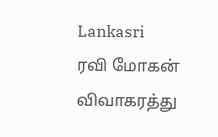Lankasri
ரவி மோகன் விவாகரத்து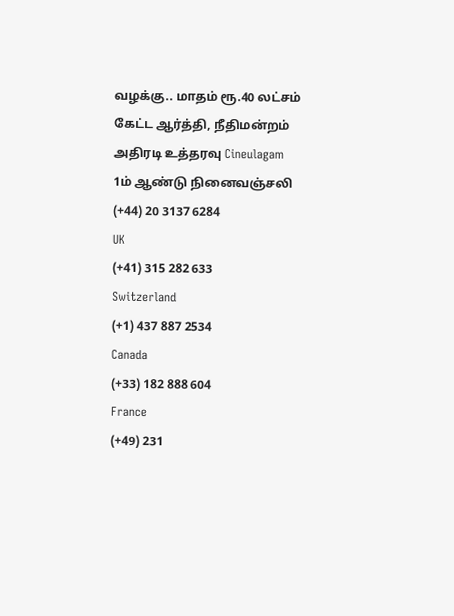வழக்கு.. மாதம் ரூ.40 லட்சம் கேட்ட ஆர்த்தி, நீதிமன்றம் அதிரடி உத்தரவு Cineulagam
1ம் ஆண்டு நினைவஞ்சலி
(+44) 20 3137 6284
UK
(+41) 315 282 633
Switzerland
(+1) 437 887 2534
Canada
(+33) 182 888 604
France
(+49) 231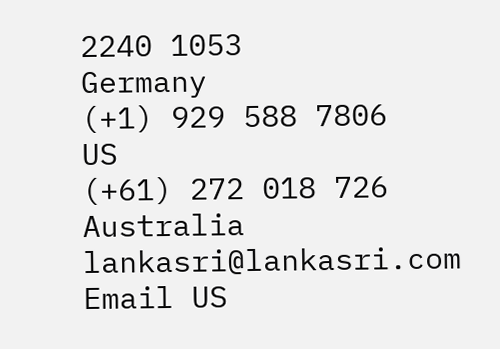2240 1053
Germany
(+1) 929 588 7806
US
(+61) 272 018 726
Australia
lankasri@lankasri.com
Email US